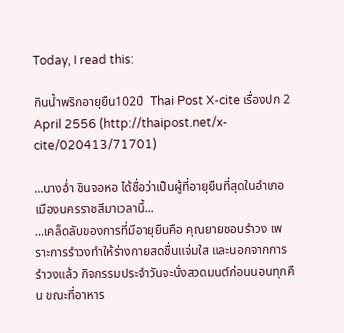Today, I read this:

กินน้ำพริกอายุยืน102ปี  Thai Post X-cite เรื่องปก 2 April 2556 (http://thaipost.net/x-cite/020413/71701)

...นางอ่ำ ชินจอหอ ได้ชื่อว่าเป็นผู้ที่อายุยืนที่สุดในอำเภอเมืองนครราชสีมาเวลานี้...
...เคล็ดลับของการที่มีอายุยืนคือ คุณยายชอบรำวง เพราะการรำวงทำให้ร่างกายสดชื่นแจ่มใส และนอกจากการรำวงแล้ว กิจกรรมประจำวันจะนั่งสวดมนต์ก่อนนอนทุกคืน ขณะที่อาหาร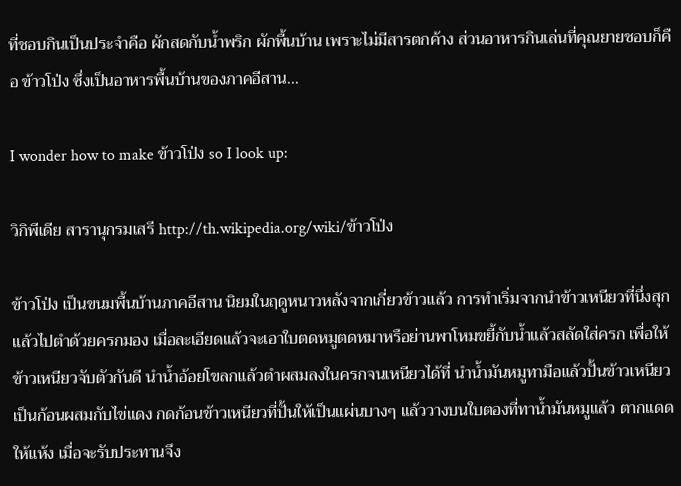ที่ชอบกินเป็นประจำคือ ผักสดกับน้ำพริก ผักพื้นบ้าน เพราะไม่มีสารตกค้าง ส่วนอาหารกินเล่นที่คุณยายชอบก็คือ ข้าวโป่ง ซึ่งเป็นอาหารพื้นบ้านของภาคอีสาน...

I wonder how to make ข้าวโป่ง so I look up:

วิกิพีเดีย สารานุกรมเสรี http://th.wikipedia.org/wiki/ข้าวโป่ง

ข้าวโป่ง เป็นขนมพื้นบ้านภาคอีสาน นิยมในฤดูหนาวหลังจากเกี่ยวข้าวแล้ว การทำเริ่มจากนำข้าวเหนียวที่นึ่งสุกแล้วไปตำด้วยครกมอง เมื่อละเอียดแล้วจะเอาใบตดหมูตดหมาหรือย่านพาโหมขยี้กับน้ำแล้วสลัดใส่ครก เพื่อให้ข้าวเหนียวจับตัวกันดี นำน้ำอ้อยโขลกแล้วตำผสมลงในครกจนเหนียวได้ที่ นำน้ำมันหมูทามือแล้วปั้นข้าวเหนียวเป็นก้อนผสมกับไข่แดง กดก้อนข้าวเหนียวที่ปั้นให้เป็นแผ่นบางๆ แล้ววางบนใบตองที่ทาน้ำมันหมูแล้ว ตากแดดให้แห้ง เมื่อจะรับประทานจึง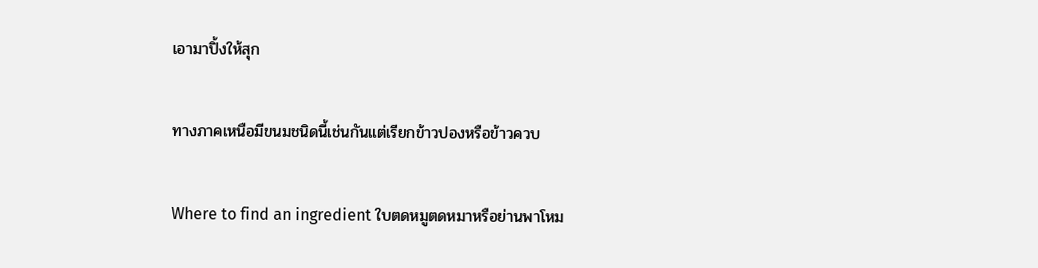เอามาปิ้งให้สุก

ทางภาคเหนือมีขนมชนิดนี้เช่นกันแต่เรียกข้าวปองหรือข้าวควบ

Where to find an ingredient ใบตดหมูตดหมาหรือย่านพาโหม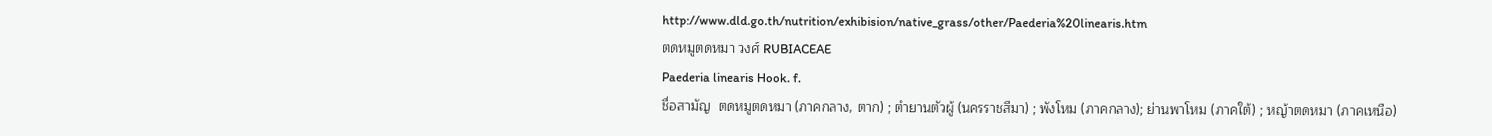http://www.dld.go.th/nutrition/exhibision/native_grass/other/Paederia%20linearis.htm
ตดหมูตดหมา วงศ์ RUBIACEAE
Paederia linearis Hook. f.
ชื่อสามัญ  ตดหมูตดหมา (ภาคกลาง, ตาก) ; ตำยานตัวผู้ (นครราชสีมา) ; พังโหม (ภาคกลาง); ย่านพาโหม (ภาคใต้) ; หญ้าตดหมา (ภาคเหนือ)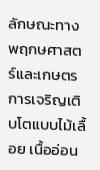ลักษณะทางพฤกษศาสตร์และเกษตร  การเจริญเติบโตแบบไม้เลื้อย เนื้ออ่อน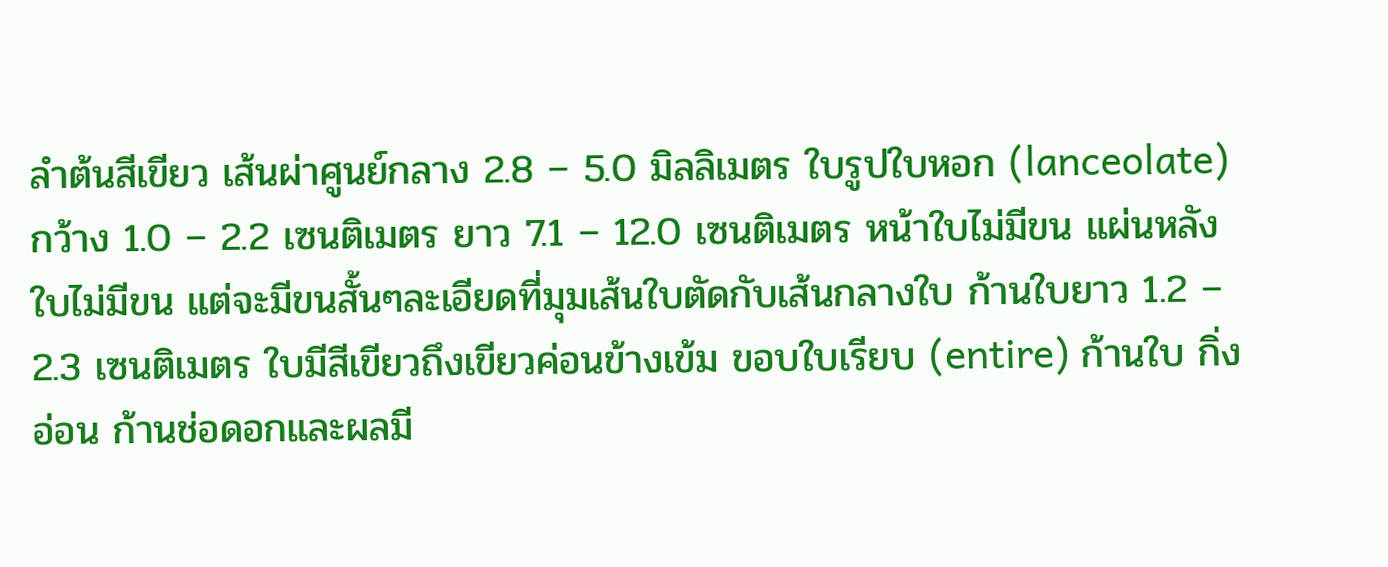ลำต้นสีเขียว เส้นผ่าศูนย์กลาง 2.8 – 5.0 มิลลิเมตร ใบรูปใบหอก (lanceolate) กว้าง 1.0 – 2.2 เซนติเมตร ยาว 7.1 – 12.0 เซนติเมตร หน้าใบไม่มีขน แผ่นหลังใบไม่มีขน แต่จะมีขนสั้นๆละเอียดที่มุมเส้นใบตัดกับเส้นกลางใบ ก้านใบยาว 1.2 – 2.3 เซนติเมตร ใบมีสีเขียวถึงเขียวค่อนข้างเข้ม ขอบใบเรียบ (entire) ก้านใบ กิ่งอ่อน ก้านช่อดอกและผลมี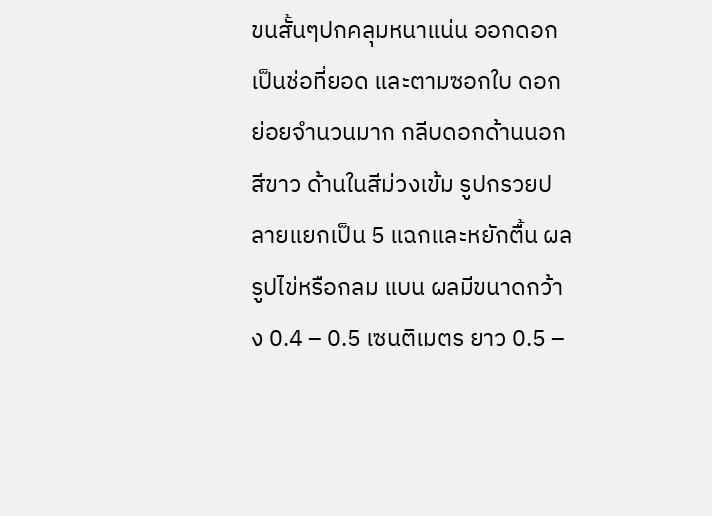ขนสั้นๆปกคลุมหนาแน่น ออกดอกเป็นช่อที่ยอด และตามซอกใบ ดอกย่อยจำนวนมาก กลีบดอกด้านนอกสีขาว ด้านในสีม่วงเข้ม รูปกรวยปลายแยกเป็น 5 แฉกและหยักตื้น ผลรูปไข่หรือกลม แบน ผลมีขนาดกว้าง 0.4 – 0.5 เซนติเมตร ยาว 0.5 –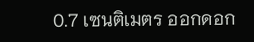0.7 เซนติเมตร ออกดอก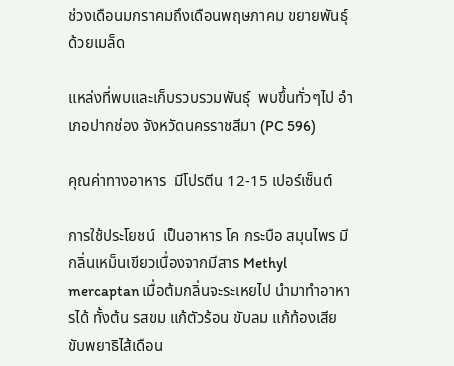ช่วงเดือนมกราคมถึงเดือนพฤษภาคม ขยายพันธุ์ด้วยเมล็ด

แหล่งที่พบและเก็บรวบรวมพันธุ์  พบขึ้นทั่วๆไป อำเภอปากช่อง จังหวัดนครราชสีมา (PC 596)

คุณค่าทางอาหาร  มีโปรตีน 12-15 เปอร์เซ็นต์

การใช้ประโยชน์  เป็นอาหาร โค กระบือ สมุนไพร มีกลิ่นเหม็นเขียวเนื่องจากมีสาร Methyl mercaptan เมื่อต้มกลิ่นจะระเหยไป นำมาทำอาหารได้ ทั้งต้น รสขม แก้ตัวร้อน ขับลม แก้ท้องเสีย ขับพยาธิไส้เดือน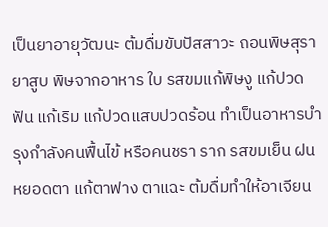เป็นยาอายุวัฒนะ ต้มดื่มขับปัสสาวะ ถอนพิษสุรา ยาสูบ พิษจากอาหาร ใบ รสขมแก้พิษงู แก้ปวดฟัน แก้เริม แก้ปวดแสบปวดร้อน ทำเป็นอาหารบำรุงกำลังคนฟื้นไข้ หรือคนชรา ราก รสขมเย็น ฝนหยอดตา แก้ตาฟาง ตาแฉะ ต้มดื่มทำให้อาเจียน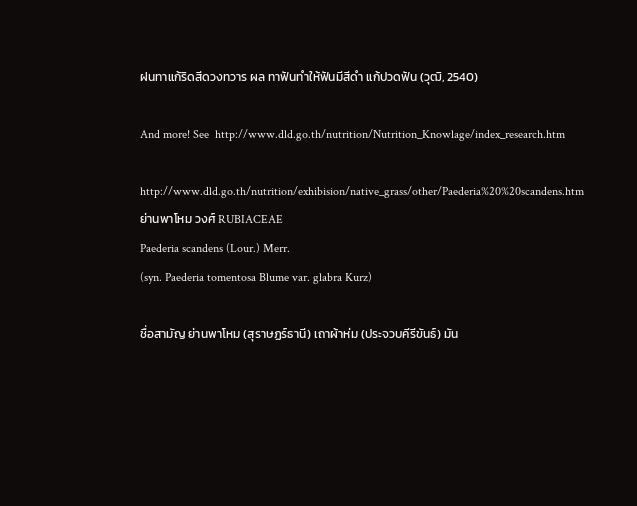ฝนทาแก้ริดสีดวงทวาร ผล ทาฟันทำให้ฟันมีสีดำ แก้ปวดฟัน (วุฒิ, 2540)

And more! See  http://www.dld.go.th/nutrition/Nutrition_Knowlage/index_research.htm

http://www.dld.go.th/nutrition/exhibision/native_grass/other/Paederia%20%20scandens.htm
ย่านพาโหม วงศ์ RUBIACEAE
Paederia scandens (Lour.) Merr.
(syn. Paederia tomentosa Blume var. glabra Kurz)

ชื่อสามัญ ย่านพาโหม (สุราษฏร์ธานี) เถาผ้าห่ม (ประจวบคีรีขันธ์) มัน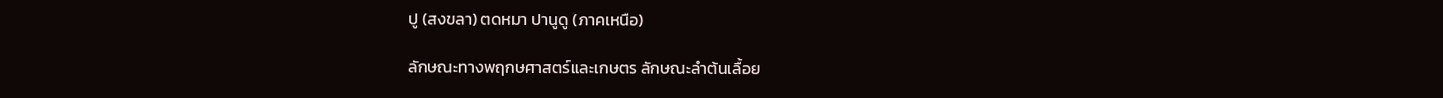ปู (สงขลา) ตดหมา ปานูดู (ภาคเหนือ)

ลักษณะทางพฤกษศาสตร์และเกษตร ลักษณะลำต้นเลื้อย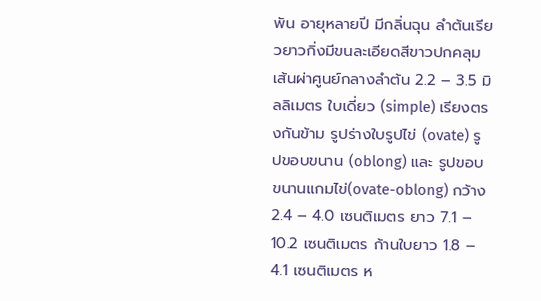พัน อายุหลายปี มีกลิ่นฉุน ลำต้นเรียวยาวกิ่งมีขนละเอียดสีขาวปกคลุม เส้นผ่าศูนย์กลางลำต้น 2.2 – 3.5 มิลลิเมตร ใบเดี่ยว (simple) เรียงตรงกันข้าม รูปร่างใบรูปไข่ (ovate) รูปขอบขนาน (oblong) และ รูปขอบขนานแกมไข่(ovate-oblong) กว้าง 2.4 – 4.0 เซนติเมตร ยาว 7.1 – 10.2 เซนติเมตร ก้านใบยาว 1.8 – 4.1 เซนติเมตร ห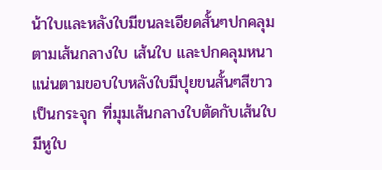น้าใบและหลังใบมีขนละเอียดสั้นๆปกคลุมตามเส้นกลางใบ เส้นใบ และปกคลุมหนาแน่นตามขอบใบหลังใบมีปุยขนสั้นๆสีขาว เป็นกระจุก ที่มุมเส้นกลางใบตัดกับเส้นใบ มีหูใบ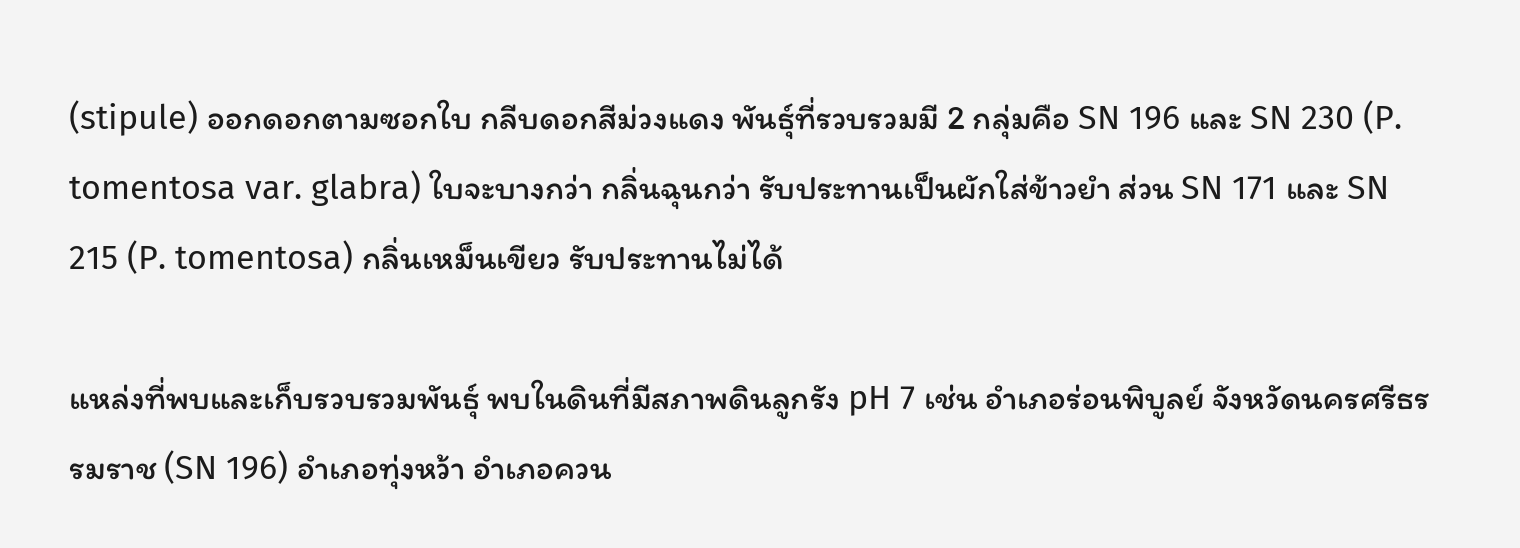(stipule) ออกดอกตามซอกใบ กลีบดอกสีม่วงแดง พันธุ์ที่รวบรวมมี 2 กลุ่มคือ SN 196 และ SN 230 (P. tomentosa var. glabra) ใบจะบางกว่า กลิ่นฉุนกว่า รับประทานเป็นผักใส่ข้าวยำ ส่วน SN 171 และ SN 215 (P. tomentosa) กลิ่นเหม็นเขียว รับประทานไม่ได้

แหล่งที่พบและเก็บรวบรวมพันธุ์ พบในดินที่มีสภาพดินลูกรัง pH 7 เช่น อำเภอร่อนพิบูลย์ จังหวัดนครศรีธรรมราช (SN 196) อำเภอทุ่งหว้า อำเภอควน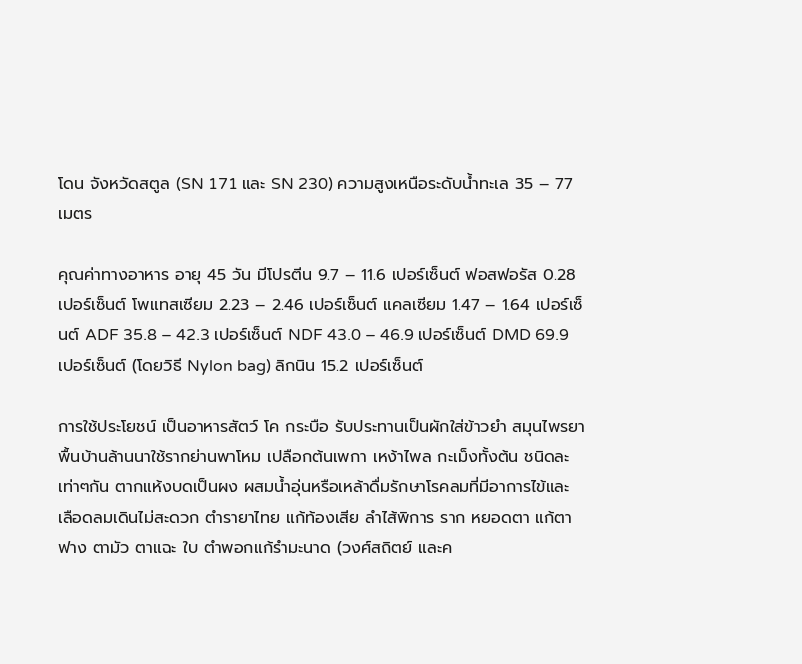โดน จังหวัดสตูล (SN 171 และ SN 230) ความสูงเหนือระดับน้ำทะเล 35 – 77 เมตร

คุณค่าทางอาหาร อายุ 45 วัน มีโปรตีน 9.7 – 11.6 เปอร์เซ็นต์ ฟอสฟอรัส 0.28 เปอร์เซ็นต์ โพแทสเซียม 2.23 – 2.46 เปอร์เซ็นต์ แคลเซียม 1.47 – 1.64 เปอร์เซ็นต์ ADF 35.8 – 42.3 เปอร์เซ็นต์ NDF 43.0 – 46.9 เปอร์เซ็นต์ DMD 69.9 เปอร์เซ็นต์ (โดยวิธี Nylon bag) ลิกนิน 15.2 เปอร์เซ็นต์

การใช้ประโยชน์ เป็นอาหารสัตว์ โค กระบือ รับประทานเป็นผักใส่ข้าวยำ สมุนไพรยาพื้นบ้านล้านนาใช้รากย่านพาโหม เปลือกต้นเพกา เหง้าไพล กะเม็งทั้งต้น ชนิดละเท่าๆกัน ตากแห้งบดเป็นผง ผสมน้ำอุ่นหรือเหล้าดื่มรักษาโรคลมที่มีอาการไข้และ เลือดลมเดินไม่สะดวก ตำรายาไทย แก้ท้องเสีย ลำไส้พิการ ราก หยอดตา แก้ตาฟาง ตามัว ตาแฉะ ใบ ตำพอกแก้รำมะนาด (วงศ์สถิตย์ และค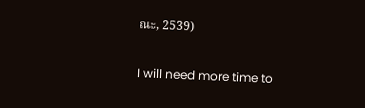ณะ, 2539)

I will need more time to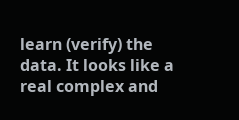learn (verify) the data. It looks like a real complex and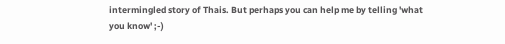intermingled story of Thais. But perhaps you can help me by telling 'what you know' ;-)